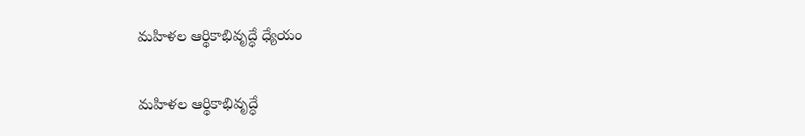మహిళల ఆర్థికాభివృద్ధే ధ్యేయం

మహిళల ఆర్థికాభివృద్ధే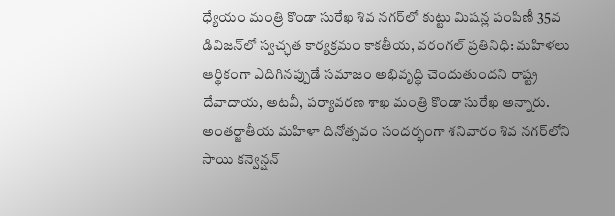ధ్యేయం మంత్రి కొండా సురేఖ శివ నగర్‌లో కుట్టు మిషన్ల పంపిణీ 35వ డివిజన్‌లో స్వచ్ఛత కార్యక్రమం కాకతీయ, వరంగల్ ప్రతినిధి: మహిళలు ఆర్థికంగా ఎదిగినప్పుడే సమాజం అభివృద్ధి చెందుతుందని రాష్ట్ర దేవాదాయ, అటవీ, పర్యావరణ శాఖ మంత్రి కొండా సురేఖ అన్నారు. అంతర్జాతీయ మహిళా దినోత్సవం సందర్భంగా శనివారం శివ నగర్‌లోని సాయి కన్వెన్షన్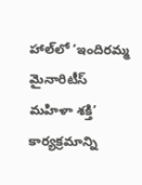హాల్‌లో ‘ఇందిరమ్మ మైనారిటీస్ మహిళా శక్తి’ కార్యక్రమాన్ని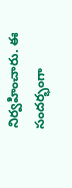నిర్వహించారు. ఈ సందర్భంగా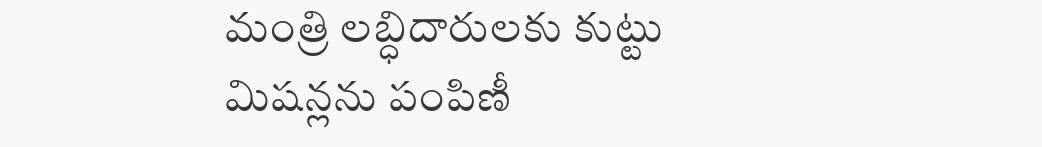మంత్రి లబ్ధిదారులకు కుట్టు మిషన్లను పంపిణీ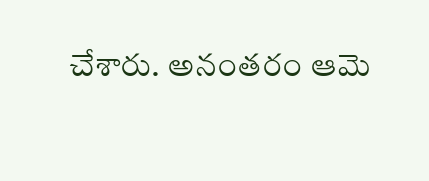చేశారు. అనంత‌రం ఆమె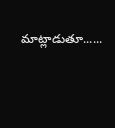మాట్లాడుతూ......